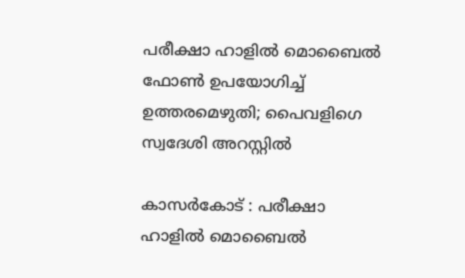പരീക്ഷാ ഹാളില്‍ മൊബൈല്‍ ഫോൺ ഉപയോഗിച്ച് ഉത്തരമെഴുതി; പൈവളിഗെ സ്വദേശി അറസ്റ്റില്‍

കാസർകോട് : പരീക്ഷാ ഹാളില്‍ മൊബൈല്‍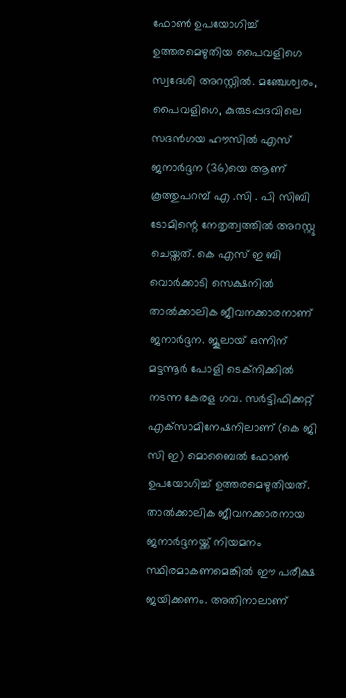ഫോണ്‍ ഉപയോഗിച്ച് ഉത്തരമെഴുതിയ പൈവളിഗെ സ്വദേശി അറസ്റ്റില്‍. മഞ്ചേശ്വരം, പൈവളിഗെ, കുരുടപ്പദവിലെ സദന്‍ഗയ ഹൗസില്‍ എസ് ജനാര്‍ദ്ദന (36)യെ ആണ് കൂത്തുപറമ്പ് എ .സി . പി സിബി ടോമിന്റെ നേതൃത്വത്തില്‍ അറസ്റ്റു ചെയ്തത്. കെ എസ് ഇ ബി വൊര്‍ക്കാടി സെക്ഷനില്‍ താല്‍ക്കാലിക ജീവനക്കാരനാണ് ജനാര്‍ദ്ദന. ജൂലായ് ഒന്നിന് മട്ടന്നൂര്‍ പോളി ടെക്‌നിക്കില്‍ നടന്ന കേരള ഗവ. സര്‍ട്ടിഫിക്കറ്റ് എക്‌സാമിനേഷനിലാണ് (കെ ജി സി ഇ) മൊബൈല്‍ ഫോണ്‍ ഉപയോഗിച്ച് ഉത്തരമെഴുതിയത്. താല്‍ക്കാലിക ജീവനക്കാരനായ ജനാര്‍ദ്ദനയ്ക്ക് നിയമനം സ്ഥിരമാകണമെങ്കില്‍ ഈ പരീക്ഷ ജയിക്കണം. അതിനാലാണ്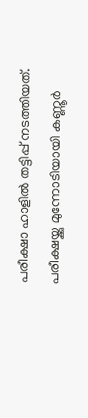പരീക്ഷാ ഹാളില്‍ തട്ടിപ്പ് നടത്തിയത്. പരീക്ഷയ്ക്കു മുന്നോടിയായി കണ്ണൂര്‍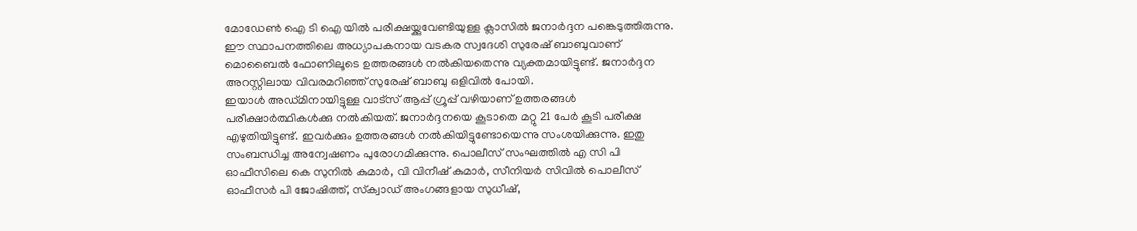മോഡേണ്‍ ഐ ടി ഐ യില്‍ പരീക്ഷയ്ക്കുവേണ്ടിയുള്ള ക്ലാസില്‍ ജനാര്‍ദ്ദന പങ്കെടുത്തിരുന്നു. ഈ സ്ഥാപനത്തിലെ അധ്യാപകനായ വടകര സ്വദേശി സുരേഷ് ബാബുവാണ് മൊബൈല്‍ ഫോണിലൂടെ ഉത്തരങ്ങള്‍ നല്‍കിയതെന്നു വ്യക്തമായിട്ടുണ്ട്. ജനാര്‍ദ്ദന അറസ്റ്റിലായ വിവരമറിഞ്ഞ് സുരേഷ് ബാബു ഒളിവില്‍ പോയി.
ഇയാൾ അഡ്മിനായിട്ടുള്ള വാട്‌സ് ആപ്പ് ഗ്രൂപ്പ് വഴിയാണ് ഉത്തരങ്ങള്‍ പരീക്ഷാര്‍ത്ഥികള്‍ക്കു നല്‍കിയത്. ജനാര്‍ദ്ദനയെ കൂടാതെ മറ്റു 21 പേര്‍ കൂടി പരീക്ഷ എഴുതിയിട്ടുണ്ട്. ഇവര്‍ക്കും ഉത്തരങ്ങള്‍ നല്‍കിയിട്ടുണ്ടോയെന്നു സംശയിക്കുന്നു. ഇതു സംബന്ധിച്ച അന്വേഷണം പുരോഗമിക്കുന്നു. പൊലീസ് സംഘത്തില്‍ എ സി പി ഓഫീസിലെ കെ സുനില്‍ കുമാര്‍, വി വിനീഷ് കുമാര്‍, സീനിയര്‍ സിവില്‍ പൊലീസ് ഓഫീസര്‍ പി ജോഷിത്ത്, സ്‌ക്വാഡ് അംഗങ്ങളായ സുധീഷ്,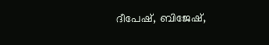ദീപേഷ്, ബിജേഷ്,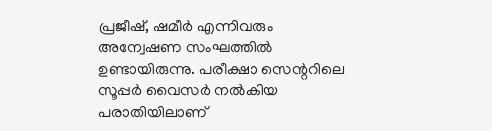പ്രജീഷ്, ഷമീര്‍ എന്നിവരും അന്വേഷണ സംഘത്തില്‍ ഉണ്ടായിരുന്നു. പരീക്ഷാ സെന്ററിലെ സൂപ്പര്‍ വൈസര്‍ നല്‍കിയ പരാതിയിലാണ്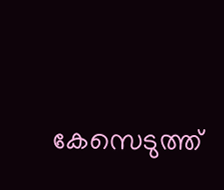കേസെടുത്ത്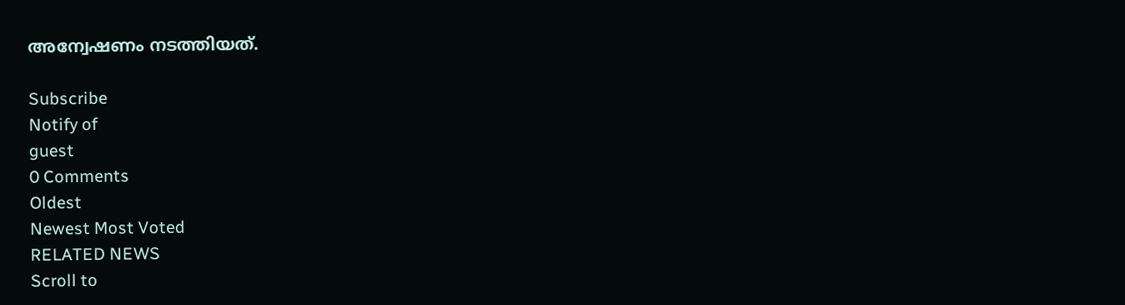അന്വേഷണം നടത്തിയത്.

Subscribe
Notify of
guest
0 Comments
Oldest
Newest Most Voted
RELATED NEWS
Scroll to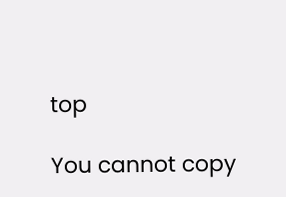top

You cannot copy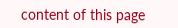content of this page